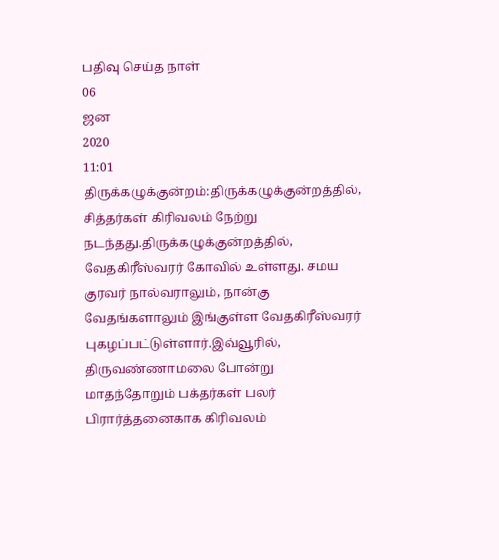பதிவு செய்த நாள்
06
ஜன
2020
11:01
திருக்கழுக்குன்றம்:திருக்கழுக்குன்றத்தில், சித்தர்கள் கிரிவலம் நேற்று நடந்தது.திருக்கழுக்குன்றத்தில், வேதகிரீஸ்வரர் கோவில் உள்ளது. சமய குரவர் நால்வராலும், நான்கு வேதங்களாலும் இங்குள்ள வேதகிரீஸ்வரர் புகழப்பட்டுள்ளார்.இவ்வூரில், திருவண்ணாமலை போன்று மாதந்தோறும் பக்தர்கள் பலர் பிரார்த்தனைகாக கிரிவலம்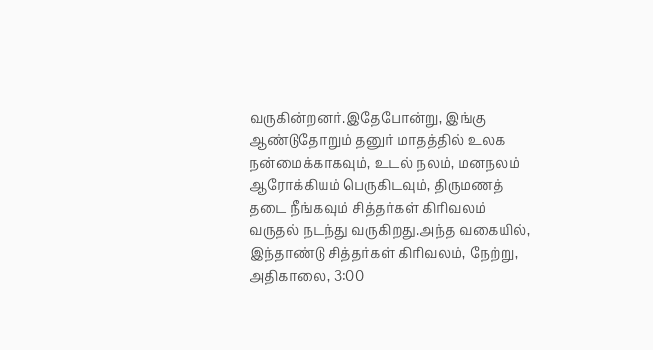வருகின்றனர்.இதேபோன்று, இங்கு ஆண்டுதோறும் தனுர் மாதத்தில் உலக நன்மைக்காகவும், உடல் நலம், மனநலம் ஆரோக்கியம் பெருகிடவும், திருமணத் தடை நீங்கவும் சித்தர்கள் கிரிவலம் வருதல் நடந்து வருகிறது.அந்த வகையில், இந்தாண்டு சித்தர்கள் கிரிவலம், நேற்று, அதிகாலை, 3:00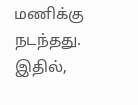மணிக்கு நடந்தது. இதில்,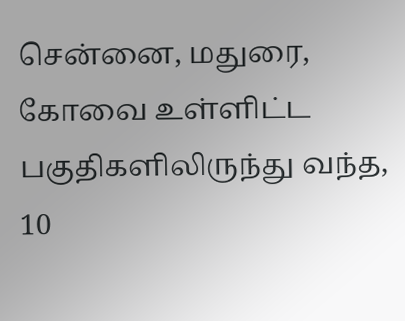சென்னை, மதுரை, கோவை உள்ளிட்ட பகுதிகளிலிருந்து வந்த, 10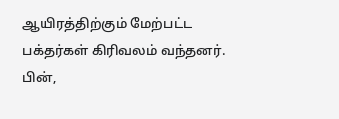ஆயிரத்திற்கும் மேற்பட்ட பக்தர்கள் கிரிவலம் வந்தனர். பின்,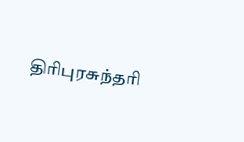திரிபுரசுந்தரி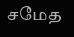சமேத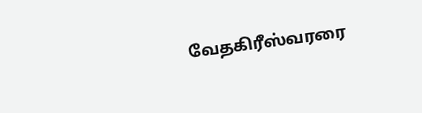வேதகிரீஸ்வரரை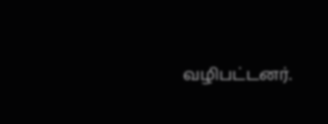வழிபட்டனர்.